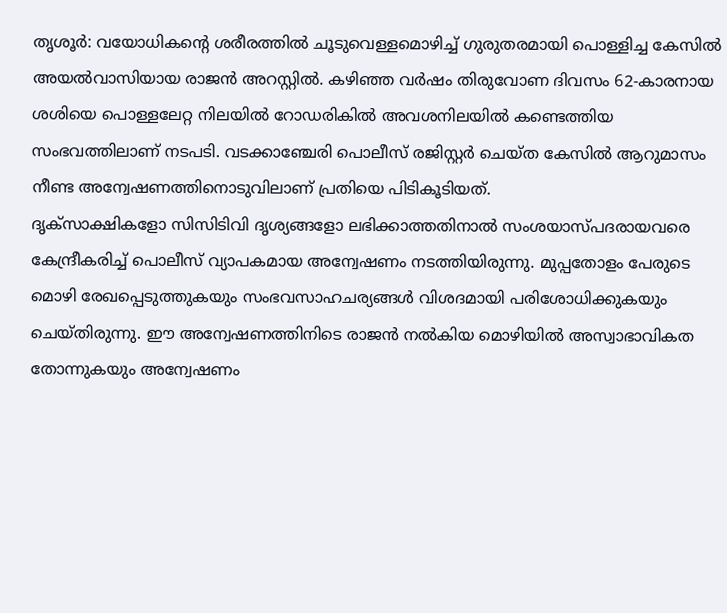തൃശൂർ: വയോധികന്റെ ശരീരത്തിൽ ചൂടുവെള്ളമൊഴിച്ച് ഗുരുതരമായി പൊള്ളിച്ച കേസിൽ അയൽവാസിയായ രാജൻ അറസ്റ്റിൽ. കഴിഞ്ഞ വർഷം തിരുവോണ ദിവസം 62-കാരനായ ശശിയെ പൊള്ളലേറ്റ നിലയിൽ റോഡരികിൽ അവശനിലയിൽ കണ്ടെത്തിയ സംഭവത്തിലാണ് നടപടി. വടക്കാഞ്ചേരി പൊലീസ് രജിസ്റ്റർ ചെയ്ത കേസിൽ ആറുമാസം നീണ്ട അന്വേഷണത്തിനൊടുവിലാണ് പ്രതിയെ പിടികൂടിയത്.
ദൃക്സാക്ഷികളോ സിസിടിവി ദൃശ്യങ്ങളോ ലഭിക്കാത്തതിനാൽ സംശയാസ്പദരായവരെ കേന്ദ്രീകരിച്ച് പൊലീസ് വ്യാപകമായ അന്വേഷണം നടത്തിയിരുന്നു. മുപ്പതോളം പേരുടെ മൊഴി രേഖപ്പെടുത്തുകയും സംഭവസാഹചര്യങ്ങൾ വിശദമായി പരിശോധിക്കുകയും ചെയ്തിരുന്നു. ഈ അന്വേഷണത്തിനിടെ രാജൻ നൽകിയ മൊഴിയിൽ അസ്വാഭാവികത തോന്നുകയും അന്വേഷണം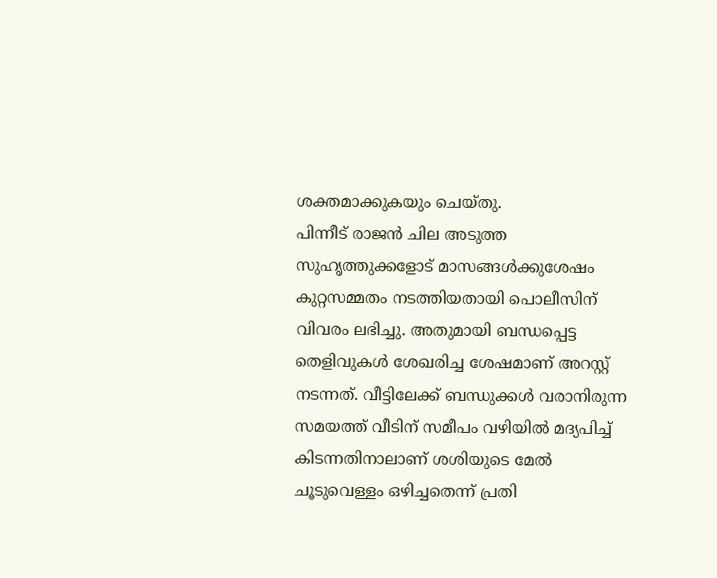ശക്തമാക്കുകയും ചെയ്തു.
പിന്നീട് രാജൻ ചില അടുത്ത സുഹൃത്തുക്കളോട് മാസങ്ങൾക്കുശേഷം കുറ്റസമ്മതം നടത്തിയതായി പൊലീസിന് വിവരം ലഭിച്ചു. അതുമായി ബന്ധപ്പെട്ട തെളിവുകൾ ശേഖരിച്ച ശേഷമാണ് അറസ്റ്റ് നടന്നത്. വീട്ടിലേക്ക് ബന്ധുക്കൾ വരാനിരുന്ന സമയത്ത് വീടിന് സമീപം വഴിയിൽ മദ്യപിച്ച് കിടന്നതിനാലാണ് ശശിയുടെ മേൽ ചൂടുവെള്ളം ഒഴിച്ചതെന്ന് പ്രതി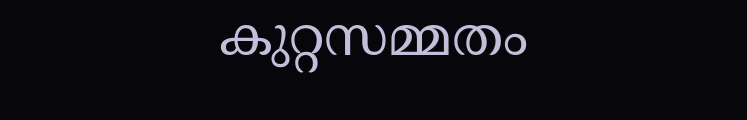കുറ്റസമ്മതം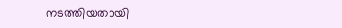നടത്തിയതായി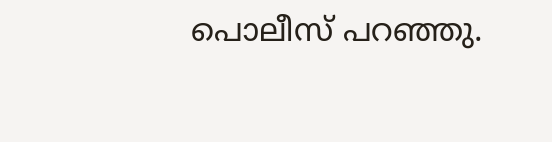പൊലീസ് പറഞ്ഞു.